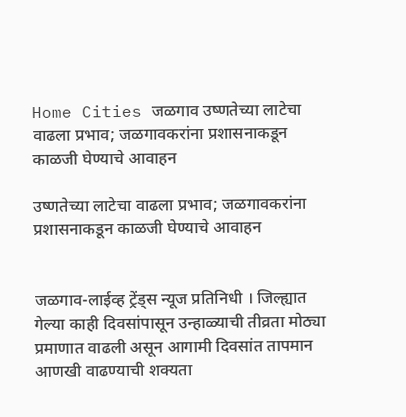Home Cities जळगाव उष्णतेच्या लाटेचा वाढला प्रभाव; जळगावकरांना प्रशासनाकडून काळजी घेण्याचे आवाहन

उष्णतेच्या लाटेचा वाढला प्रभाव; जळगावकरांना प्रशासनाकडून काळजी घेण्याचे आवाहन


जळगाव-लाईव्ह ट्रेंड्स न्यूज प्रतिनिधी । जिल्ह्यात गेल्या काही दिवसांपासून उन्हाळ्याची तीव्रता मोठ्या प्रमाणात वाढली असून आगामी दिवसांत तापमान आणखी वाढण्याची शक्यता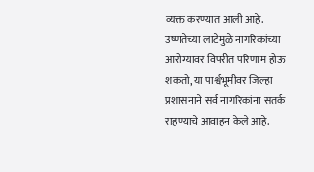व्यक्त करण्यात आली आहे. उष्णतेच्या लाटेमुळे नागरिकांच्या आरोग्यावर विपरीत परिणाम होऊ शकतो, या पार्श्वभूमीवर जिल्हा प्रशासनाने सर्व नागरिकांना सतर्क राहण्याचे आवाहन केले आहे.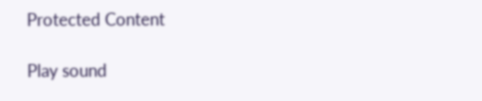Protected Content

Play sound